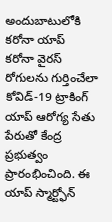అందుబాటులోకి కరోనా యాప్
కరోనా వైరస్ రోగులను గుర్తించేలా కోవిడ్-19 ట్రాకింగ్ యాప్ ఆరోగ్య సేతు పేరుతో కేంద్ర ప్రభుత్వం ప్రారంభించింది. ఈ యాప్ స్మార్ట్ఫోన్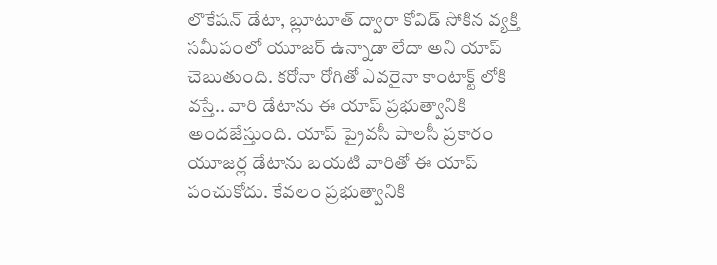లొకేషన్ డేటా, బ్లూటూత్ ద్వారా కోవిడ్ సోకిన వ్యక్తి సమీపంలో యూజర్ ఉన్నాడా లేదా అని యాప్ చెబుతుంది. కరోనా రోగితో ఎవరైనా కాంటాక్ట్ లోకి వస్తే.. వారి డేటాను ఈ యాప్ ప్రభుత్వానికి అందజేస్తుంది. యాప్ ప్రైవసీ పాలసీ ప్రకారం యూజర్ల డేటాను బయటి వారితో ఈ యాప్ పంచుకోదు. కేవలం ప్రభుత్వానికి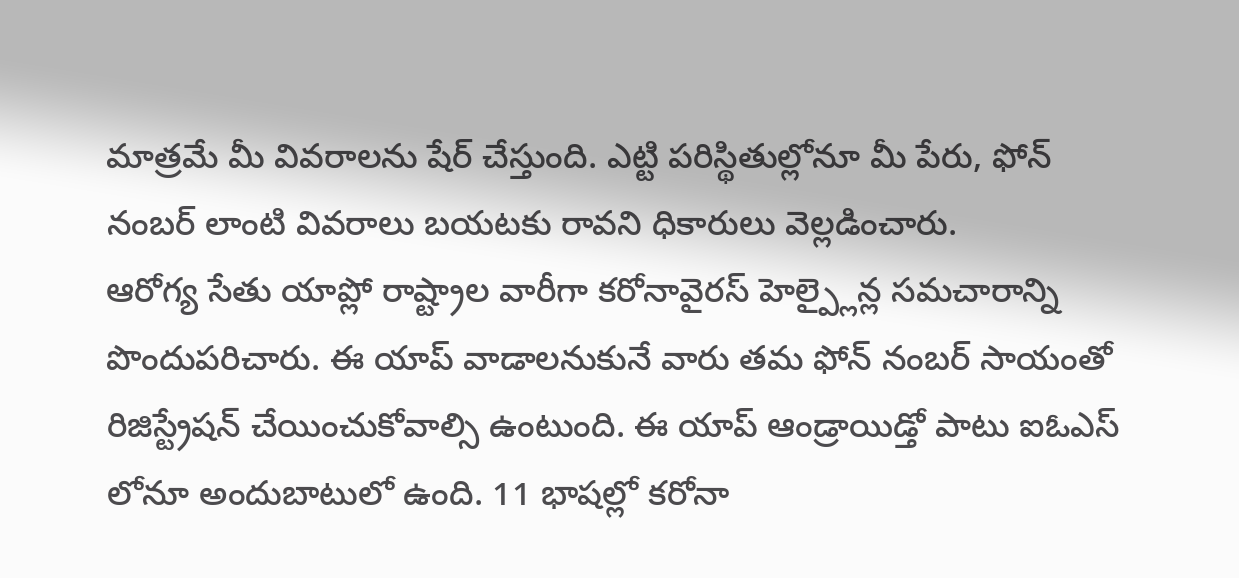మాత్రమే మీ వివరాలను షేర్ చేస్తుంది. ఎట్టి పరిస్థితుల్లోనూ మీ పేరు, ఫోన్ నంబర్ లాంటి వివరాలు బయటకు రావని ధికారులు వెల్లడించారు.
ఆరోగ్య సేతు యాప్లో రాష్ట్రాల వారీగా కరోనావైరస్ హెల్ప్లైన్ల సమచారాన్ని పొందుపరిచారు. ఈ యాప్ వాడాలనుకునే వారు తమ ఫోన్ నంబర్ సాయంతో రిజిస్ట్రేషన్ చేయించుకోవాల్సి ఉంటుంది. ఈ యాప్ ఆండ్రాయిడ్తో పాటు ఐఓఎస్ లోనూ అందుబాటులో ఉంది. 11 భాషల్లో కరోనా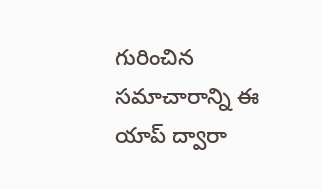గురించిన సమాచారాన్ని ఈ యాప్ ద్వారా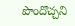పొందొచ్చని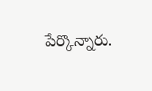పేర్కొన్నారు.